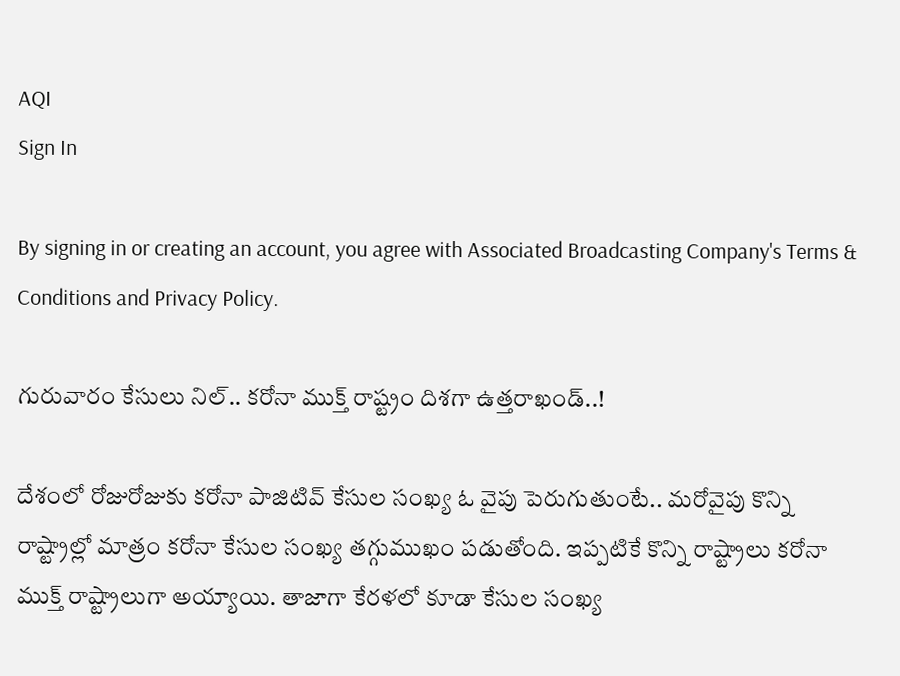AQI
Sign In

By signing in or creating an account, you agree with Associated Broadcasting Company's Terms & Conditions and Privacy Policy.

గురువారం కేసులు నిల్.. కరోనా ముక్త్‌ రాష్ట్రం దిశగా ఉత్తరాఖండ్‌..!

దేశంలో రోజురోజుకు కరోనా పాజిటివ్ కేసుల సంఖ్య ఓ వైపు పెరుగుతుంటే.. మరోవైపు కొన్ని రాష్ట్రాల్లో మాత్రం కరోనా కేసుల సంఖ్య తగ్గుముఖం పడుతోంది. ఇప్పటికే కొన్ని రాష్ట్రాలు కరోనా ముక్త్ రాష్ట్రాలుగా అయ్యాయి. తాజాగా కేరళలో కూడా కేసుల సంఖ్య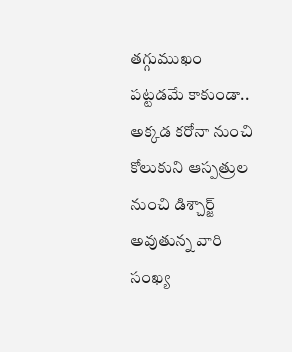తగ్గుముఖం పట్టడమే కాకుండా.. అక్కడ కరోనా నుంచి కోలుకుని ఆస్పత్రుల నుంచి డిశ్చార్జ్ అవుతున్న వారి సంఖ్య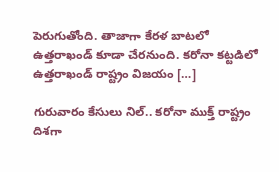పెరుగుతోంది. తాజాగా కేరళ బాటలో ఉత్తరాఖండ్‌ కూడా చేరనుంది. కరోనా కట్టడిలో ఉత్తరాఖండ్ రాష్ట్రం విజయం […]

గురువారం కేసులు నిల్.. కరోనా ముక్త్‌ రాష్ట్రం దిశగా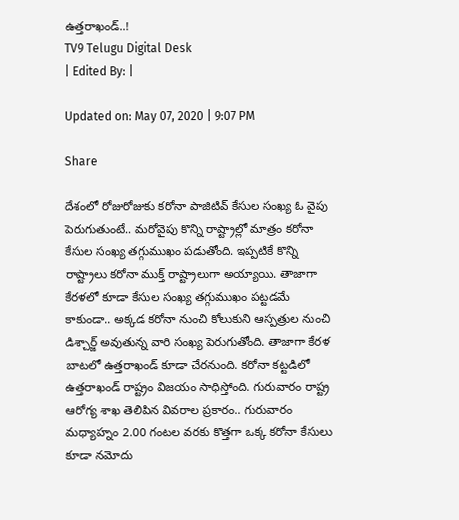ఉత్తరాఖండ్‌..!
TV9 Telugu Digital Desk
| Edited By: |

Updated on: May 07, 2020 | 9:07 PM

Share

దేశంలో రోజురోజుకు కరోనా పాజిటివ్ కేసుల సంఖ్య ఓ వైపు పెరుగుతుంటే.. మరోవైపు కొన్ని రాష్ట్రాల్లో మాత్రం కరోనా కేసుల సంఖ్య తగ్గుముఖం పడుతోంది. ఇప్పటికే కొన్ని రాష్ట్రాలు కరోనా ముక్త్ రాష్ట్రాలుగా అయ్యాయి. తాజాగా కేరళలో కూడా కేసుల సంఖ్య తగ్గుముఖం పట్టడమే కాకుండా.. అక్కడ కరోనా నుంచి కోలుకుని ఆస్పత్రుల నుంచి డిశ్చార్జ్ అవుతున్న వారి సంఖ్య పెరుగుతోంది. తాజాగా కేరళ బాటలో ఉత్తరాఖండ్‌ కూడా చేరనుంది. కరోనా కట్టడిలో ఉత్తరాఖండ్ రాష్ట్రం విజయం సాధిస్తోంది. గురువారం రాష్ట్ర ఆరోగ్య శాఖ తెలిపిన వివరాల ప్రకారం.. గురువారం మధ్యాహ్నం 2.00 గంటల వరకు కొత్తగా ఒక్క కరోనా కేసులు కూడా నమోదు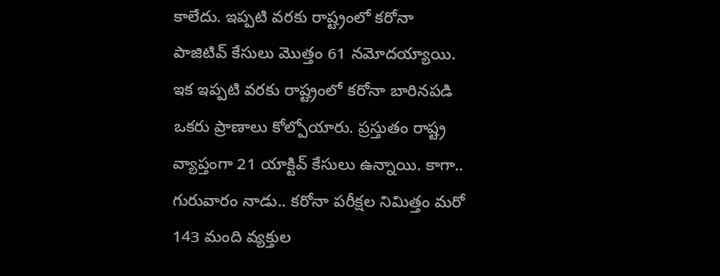కాలేదు. ఇప్పటి వరకు రాష్ట్రంలో కరోనా పాజిటివ్ కేసులు మొత్తం 61 నమోదయ్యాయి. ఇక ఇప్పటి వరకు రాష్ట్రంలో కరోనా బారినపడి ఒకరు ప్రాణాలు కోల్పోయారు. ప్రస్తుతం రాష్ట్ర వ్యాప్తంగా 21 యాక్టివ్ కేసులు ఉన్నాయి. కాగా.. గురువారం నాడు.. కరోనా పరీక్షల నిమిత్తం మరో 143 మంది వ్యక్తుల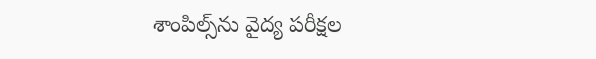శాంపిల్స్‌ను వైద్య పరీక్షల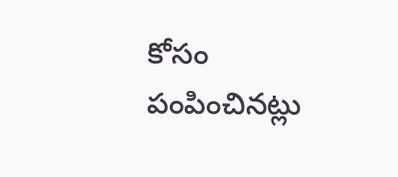కోసం పంపించినట్లు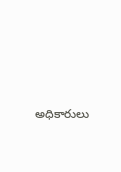అధికారులు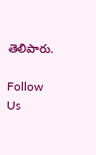తెలిపారు.

Follow Us